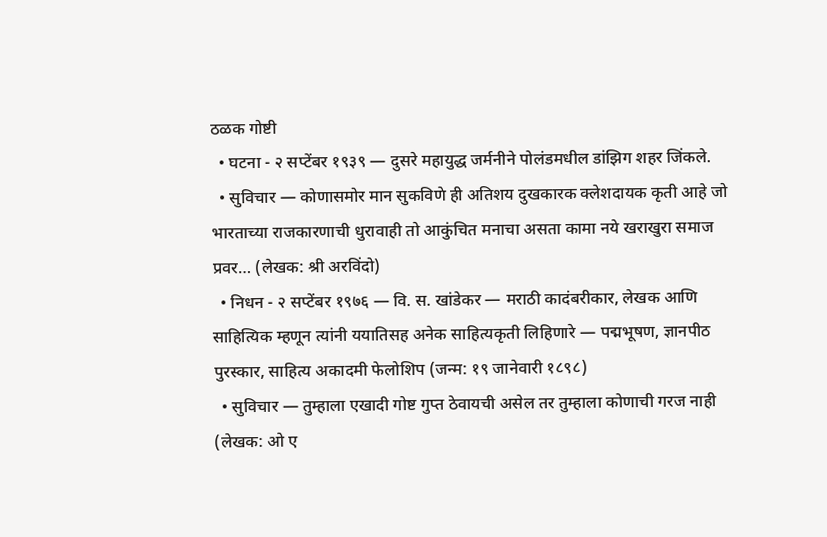ठळक गोष्टी
  • घटना - २ सप्टेंबर १९३९ — दुसरे महायुद्ध जर्मनीने पोलंडमधील डांझिग शहर जिंकले.
  • सुविचार — कोणासमोर मान सुकविणे ही अतिशय दुखकारक क्लेशदायक कृती आहे जो भारताच्या राजकारणाची धुरावाही तो आकुंचित मनाचा असता कामा नये खराखुरा समाज प्रवर… (लेखक: श्री अरविंदो)
  • निधन - २ सप्टेंबर १९७६ — वि. स. खांडेकर — मराठी कादंबरीकार, लेखक आणि साहित्यिक म्हणून त्यांनी ययातिसह अनेक साहित्यकृती लिहिणारे — पद्मभूषण, ज्ञानपीठ पुरस्कार, साहित्य अकादमी फेलोशिप (जन्म: १९ जानेवारी १८९८)
  • सुविचार — तुम्हाला एखादी गोष्ट गुप्त ठेवायची असेल तर तुम्हाला कोणाची गरज नाही (लेखक: ओ ए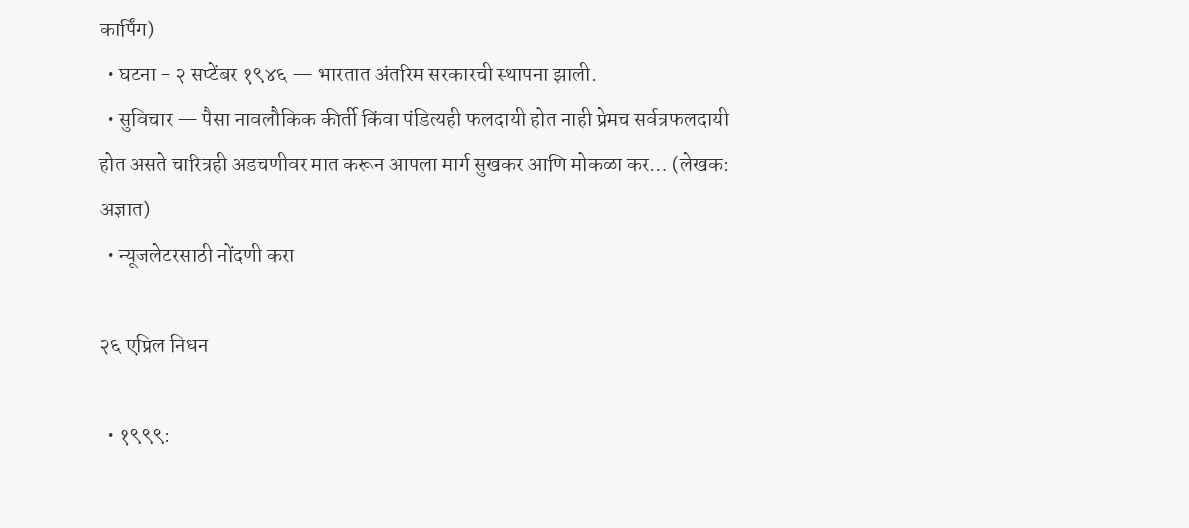कार्पिंग)
  • घटना - २ सप्टेंबर १९४६ — भारतात अंतरिम सरकारची स्थापना झाली.
  • सुविचार — पैसा नावलौकिक कीर्ती किंवा पंडित्यही फलदायी होत नाही प्रेमच सर्वत्रफलदायी होत असते चारित्रही अडचणीवर मात करून आपला मार्ग सुखकर आणि मोकळा कर… (लेखक: अज्ञात)
  • न्यूजलेटरसाठी नोंदणी करा

२६ एप्रिल निधन

  • १९९९: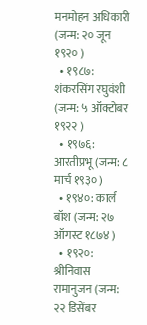मनमोहन अधिकारी (जन्म: २० जून १९२० )
  • १९८७: शंकरसिंग रघुवंशी (जन्म: ५ ऑक्टोबर १९२२ )
  • १९७६: आरतीप्रभू (जन्म: ८ मार्च १९३० )
  • १९४०: कार्ल बॉश (जन्म: २७ ऑगस्ट १८७४ )
  • १९२०: श्रीनिवास रामानुजन (जन्म: २२ डिसेंबर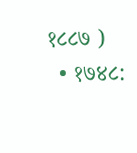१८८७ )
  • १७४८: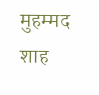मुहम्मद शाह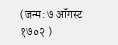(जन्म: ७ ऑगस्ट १७०२ )